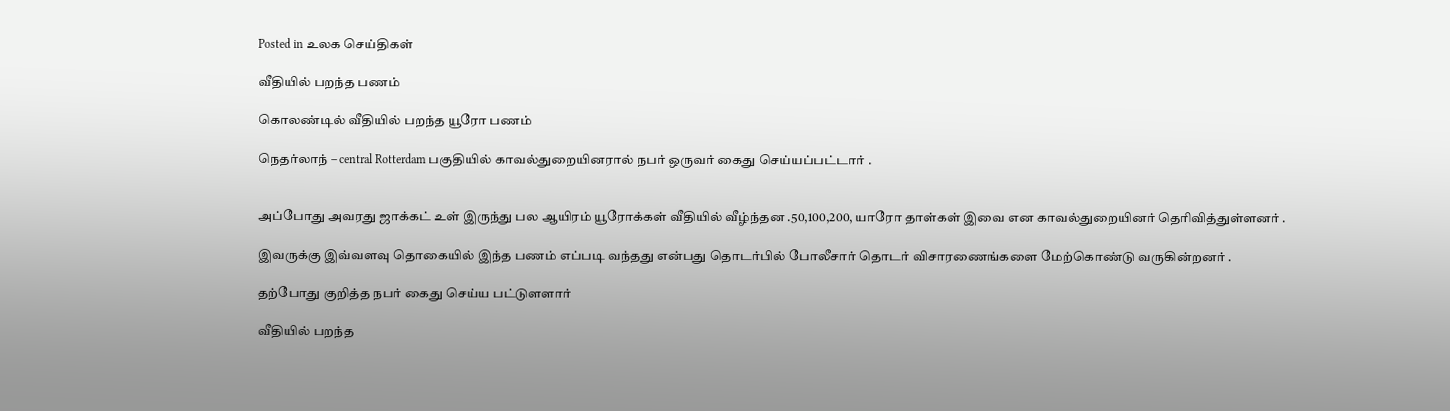Posted in உலக செய்திகள்

வீதியில் பறந்த பணம்

கொலண்டில் வீதியில் பறந்த யூரோ பணம்

நெதர்லாந் – central Rotterdam பகுதியில் காவல்துறையினரால் நபர் ஒருவர் கைது செய்யப்பட்டார் .


அப்போது அவரது ஜாக்கட் உள் இருந்து பல ஆயிரம் யூரோக்கள் வீதியில் வீழ்ந்தன .50,100,200, யாரோ தாள்கள் இவை என காவல்துறையினர் தெரிவித்துள்ளனர் .

இவருக்கு இவ்வளவு தொகையில் இந்த பணம் எப்படி வந்தது என்பது தொடர்பில் போலீசார் தொடர் விசாரணைங்களை மேற்கொண்டு வருகின்றனர் .

தற்போது குறித்த நபர் கைது செய்ய பட்டுளளார்

வீதியில் பறந்த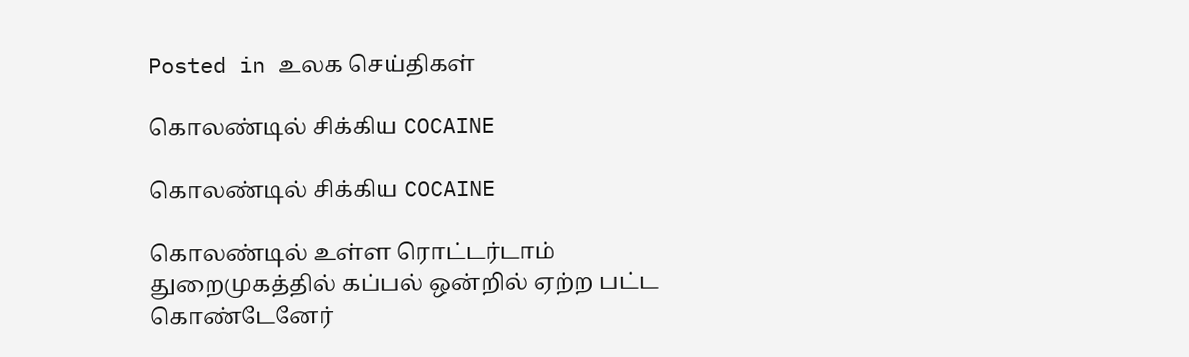Posted in உலக செய்திகள்

கொலண்டில் சிக்கிய COCAINE

கொலண்டில் சிக்கிய COCAINE

கொலண்டில் உள்ள ரொட்டர்டாம் துறைமுகத்தில் கப்பல் ஒன்றில் ஏற்ற பட்ட கொண்டேனேர்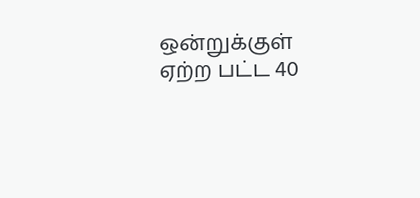ஒன்றுக்குள் ஏற்ற பட்ட 40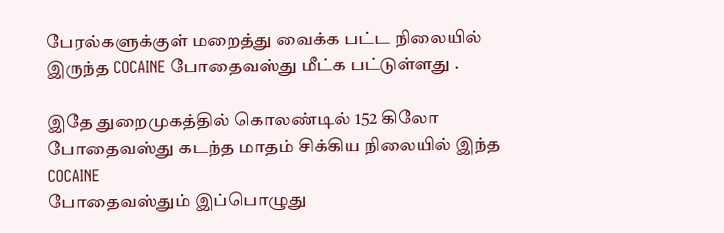பேரல்களுக்குள் மறைத்து வைக்க பட்ட நிலையில் இருந்த COCAINE போதைவஸ்து மீட்க பட்டுள்ளது .

இதே துறைமுகத்தில் கொலண்டில் 152 கிலோ போதைவஸ்து கடந்த மாதம் சிக்கிய நிலையில் இந்த COCAINE
போதைவஸ்தும் இப்பொழுது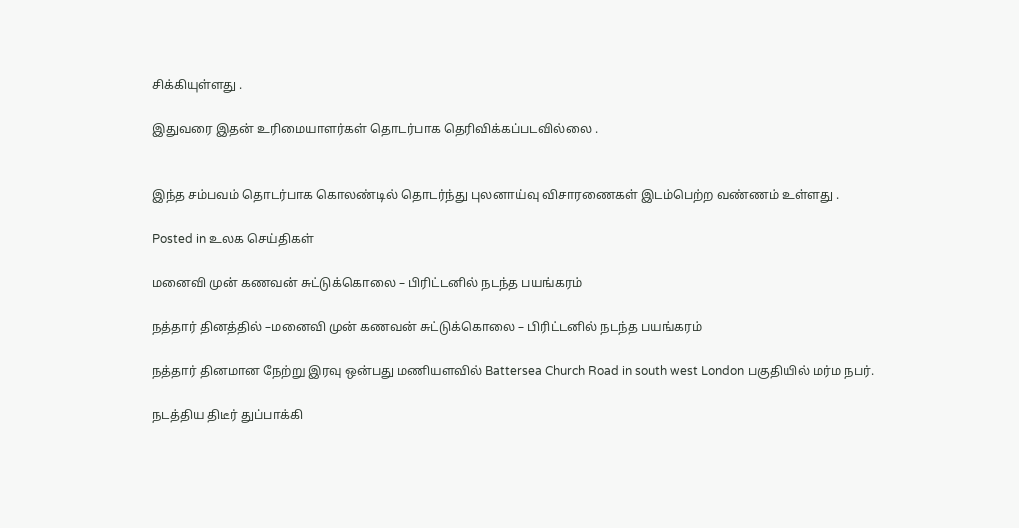சிக்கியுள்ளது .

இதுவரை இதன் உரிமையாளர்கள் தொடர்பாக தெரிவிக்கப்படவில்லை .


இந்த சம்பவம் தொடர்பாக கொலண்டில் தொடர்ந்து புலனாய்வு விசாரணைகள் இடம்பெற்ற வண்ணம் உள்ளது .

Posted in உலக செய்திகள்

மனைவி முன் கணவன் சுட்டுக்கொலை – பிரிட்டனில் நடந்த பயங்கரம்

நத்தார் தினத்தில் –மனைவி முன் கணவன் சுட்டுக்கொலை – பிரிட்டனில் நடந்த பயங்கரம்

நத்தார் தினமான நேற்று இரவு ஒன்பது மணியளவில் Battersea Church Road in south west London பகுதியில் மர்ம நபர்.

நடத்திய திடீர் துப்பாக்கி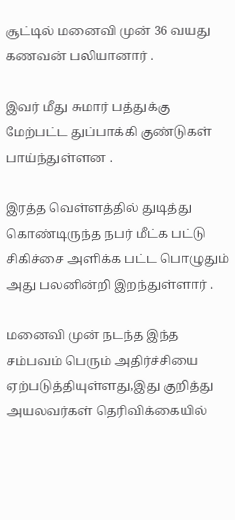சூட்டில் மனைவி முன் 36 வயது கணவன் பலியானார் .

இவர் மீது சுமார் பத்துக்கு மேற்பட்ட துப்பாக்கி குண்டுகள் பாய்ந்துள்ளன .

இரத்த வெள்ளத்தில் துடித்து கொண்டிருந்த நபர் மீட்க பட்டு சிகிச்சை அளிக்க பட்ட பொழுதும் அது பலனின்றி இறந்துள்ளார் .

மனைவி முன் நடந்த இந்த சம்பவம் பெரும் அதிர்ச்சியை ஏற்படுத்தியுள்ளது,இது குறித்து அயலவர்கள் தெரிவிக்கையில்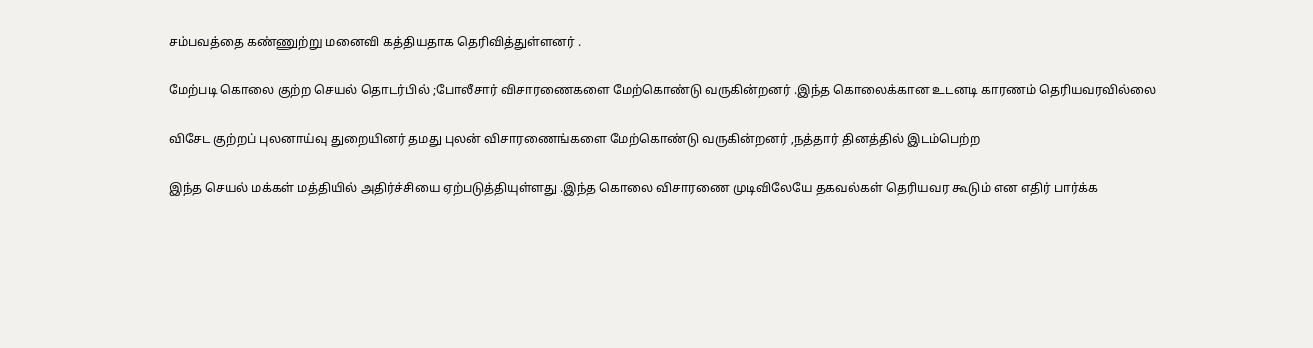சம்பவத்தை கண்ணுற்று மனைவி கத்தியதாக தெரிவித்துள்ளனர் .

மேற்படி கொலை குற்ற செயல் தொடர்பில் ;போலீசார் விசாரணைகளை மேற்கொண்டு வருகின்றனர் .இந்த கொலைக்கான உடனடி காரணம் தெரியவரவில்லை

விசேட குற்றப் புலனாய்வு துறையினர் தமது புலன் விசாரணைங்களை மேற்கொண்டு வருகின்றனர் ,நத்தார் தினத்தில் இடம்பெற்ற

இந்த செயல் மக்கள் மத்தியில் அதிர்ச்சியை ஏற்படுத்தியுள்ளது .இந்த கொலை விசாரணை முடிவிலேயே தகவல்கள் தெரியவர கூடும் என எதிர் பார்க்க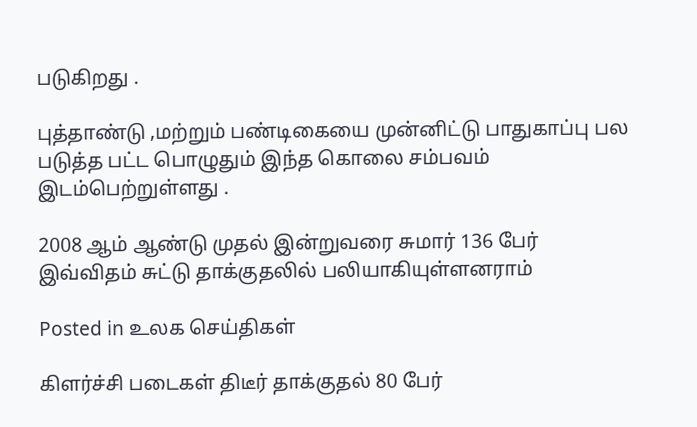படுகிறது .

புத்தாண்டு ,மற்றும் பண்டிகையை முன்னிட்டு பாதுகாப்பு பல படுத்த பட்ட பொழுதும் இந்த கொலை சம்பவம் இடம்பெற்றுள்ளது .

2008 ஆம் ஆண்டு முதல் இன்றுவரை சுமார் 136 பேர் இவ்விதம் சுட்டு தாக்குதலில் பலியாகியுள்ளனராம்

Posted in உலக செய்திகள்

கிளர்ச்சி படைகள் திடீர் தாக்குதல் 80 பேர்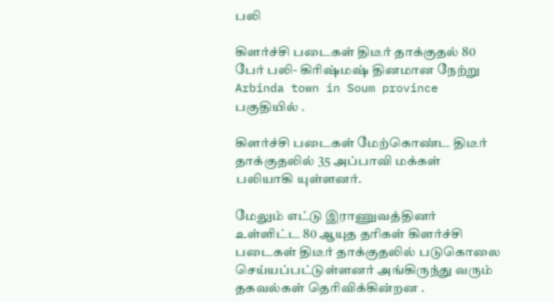பலி

கிளர்ச்சி படைகள் திடீர் தாக்குதல் 80 பேர் பலி- கிரிஷ்மஷ் தினமான நேற்று Arbinda town in Soum province பகுதியில் .

கிளர்ச்சி படைகள் மேற்கொண்ட திடீர் தாக்குதலில் 35 அப்பாவி மக்கள் பலியாகி யுள்ளனர்.

மேலும் எட்டு இராணுவத்தினர் உள்ளிட்ட 80 ஆயுத தரிகள் கிளர்ச்சி படைகள் திடீர் தாக்குதலில் படுகொலை செய்யப்பட்டுள்ளனர் அங்கிருந்து வரும் தகவல்கள் தெரிவிக்கின்றன .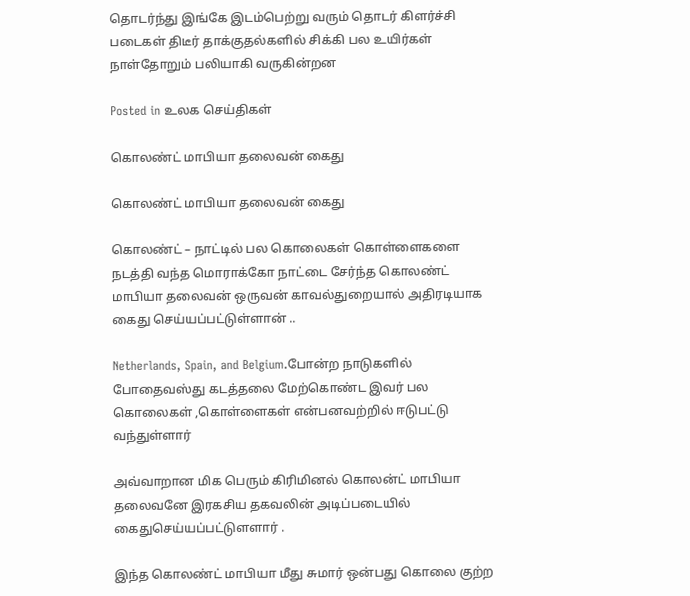தொடர்ந்து இங்கே இடம்பெற்று வரும் தொடர் கிளர்ச்சி படைகள் திடீர் தாக்குதல்களில் சிக்கி பல உயிர்கள் நாள்தோறும் பலியாகி வருகின்றன

Posted in உலக செய்திகள்

கொலண்ட் மாபியா தலைவன் கைது

கொலண்ட் மாபியா தலைவன் கைது

கொலண்ட் – நாட்டில் பல கொலைகள் கொள்ளைகளை நடத்தி வந்த மொராக்கோ நாட்டை சேர்ந்த கொலண்ட் மாபியா தலைவன் ஒருவன் காவல்துறையால் அதிரடியாக கைது செய்யப்பட்டுள்ளான் ..

Netherlands, Spain, and Belgium.போன்ற நாடுகளில் போதைவஸ்து கடத்தலை மேற்கொண்ட இவர் பல கொலைகள் ,கொள்ளைகள் என்பனவற்றில் ஈடுபட்டு வந்துள்ளார்

அவ்வாறான மிக பெரும் கிரிமினல் கொலன்ட் மாபியா தலைவனே இரகசிய தகவலின் அடிப்படையில் கைதுசெய்யப்பட்டுளளார் .

இந்த கொலண்ட் மாபியா மீது சுமார் ஒன்பது கொலை குற்ற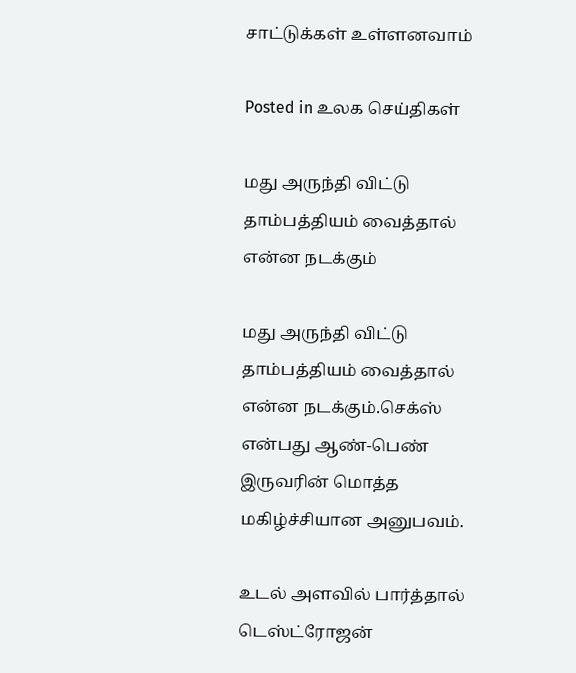சாட்டுக்கள் உள்ளனவாம்

Posted in உலக செய்திகள்

மது அருந்தி விட்டு தாம்பத்தியம் வைத்தால் என்ன நடக்கும்

மது அருந்தி விட்டு தாம்பத்தியம் வைத்தால் என்ன நடக்கும்.செக்ஸ் என்பது ஆண்-பெண் இருவரின் மொத்த மகிழ்ச்சியான அனுபவம்.

உடல் அளவில் பார்த்தால் டெஸ்ட்ரோஜன்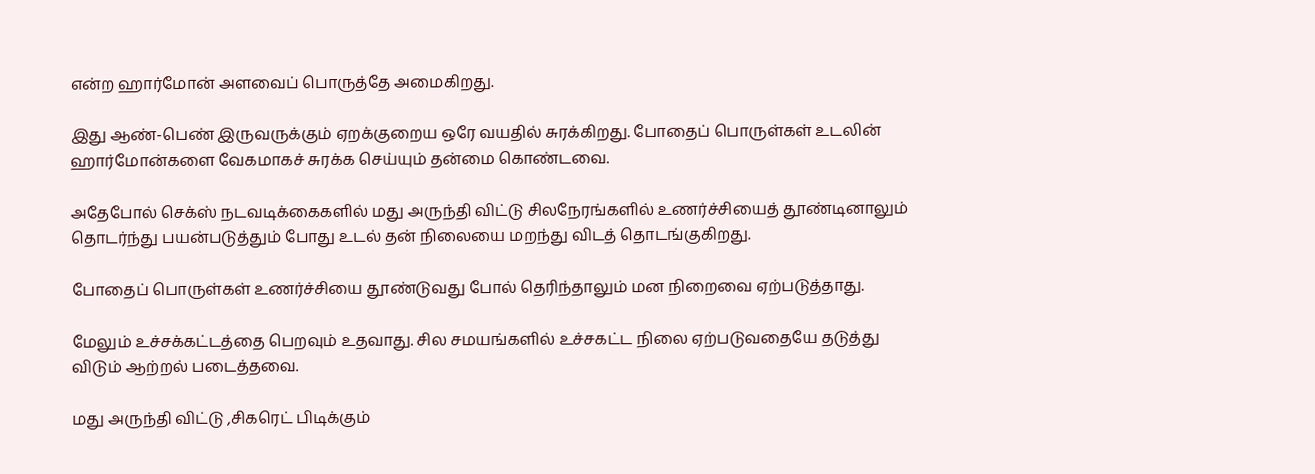என்ற ஹார்மோன் அளவைப் பொருத்தே அமைகிறது.

இது ஆண்-பெண் இருவருக்கும் ஏறக்குறைய ஒரே வயதில் சுரக்கிறது. போதைப் பொருள்கள் உடலின் ஹார்மோன்களை வேகமாகச் சுரக்க செய்யும் தன்மை கொண்டவை.

அதேபோல் செக்ஸ் நடவடிக்கைகளில் மது அருந்தி விட்டு சிலநேரங்களில் உணர்ச்சியைத் தூண்டினாலும் தொடர்ந்து பயன்படுத்தும் போது உடல் தன் நிலையை மறந்து விடத் தொடங்குகிறது.

போதைப் பொருள்கள் உணர்ச்சியை தூண்டுவது போல் தெரிந்தாலும் மன நிறைவை ஏற்படுத்தாது.

மேலும் உச்சக்கட்டத்தை பெறவும் உதவாது. சில சமயங்களில் உச்சகட்ட நிலை ஏற்படுவதையே தடுத்து விடும் ஆற்றல் படைத்தவை.

மது அருந்தி விட்டு ,சிகரெட் பிடிக்கும்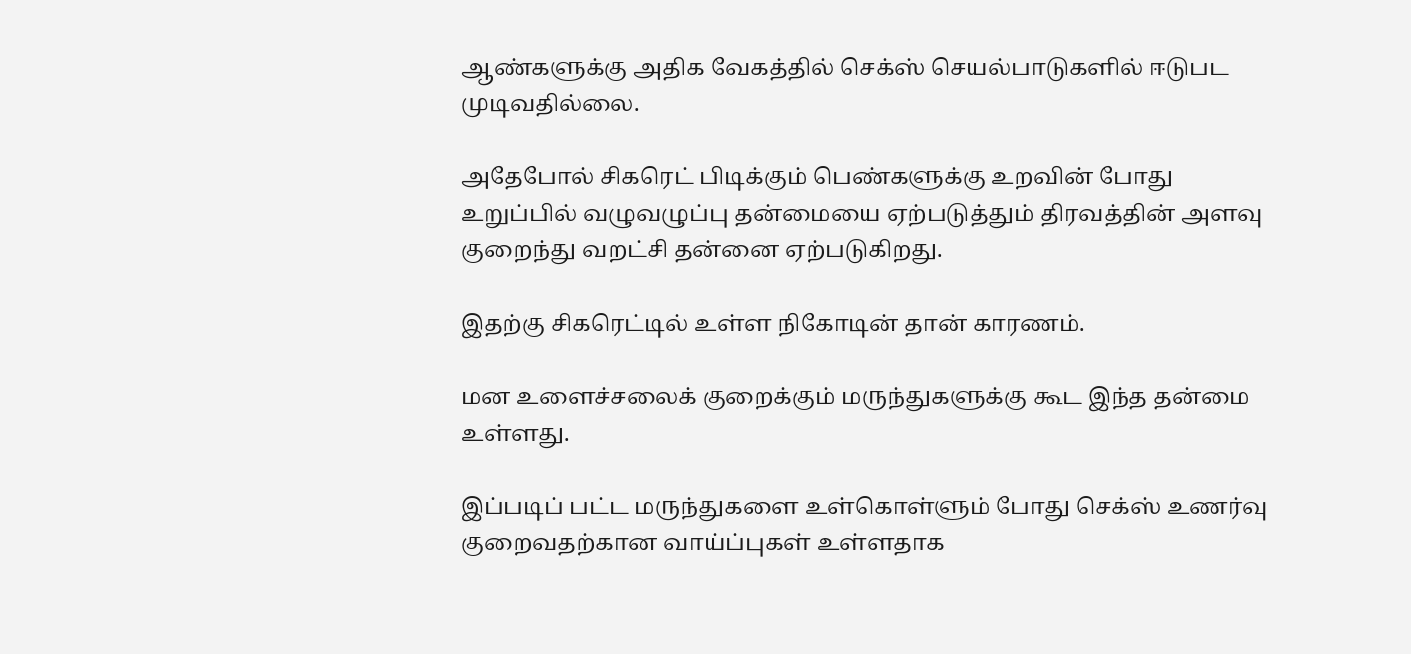ஆண்களுக்கு அதிக வேகத்தில் செக்ஸ் செயல்பாடுகளில் ஈடுபட முடிவதில்லை.

அதேபோல் சிகரெட் பிடிக்கும் பெண்களுக்கு உறவின் போது உறுப்பில் வழுவழுப்பு தன்மையை ஏற்படுத்தும் திரவத்தின் அளவு குறைந்து வறட்சி தன்னை ஏற்படுகிறது.

இதற்கு சிகரெட்டில் உள்ள நிகோடின் தான் காரணம்.

மன உளைச்சலைக் குறைக்கும் மருந்துகளுக்கு கூட இந்த தன்மை உள்ளது.

இப்படிப் பட்ட மருந்துகளை உள்கொள்ளும் போது செக்ஸ் உணர்வு குறைவதற்கான வாய்ப்புகள் உள்ளதாக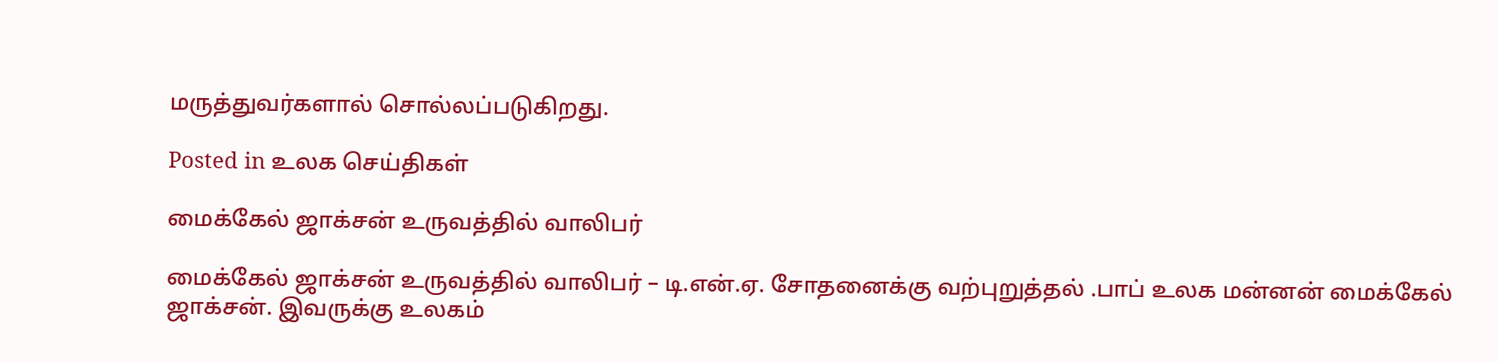மருத்துவர்களால் சொல்லப்படுகிறது.

Posted in உலக செய்திகள்

மைக்கேல் ஜாக்சன் உருவத்தில் வாலிபர்

மைக்கேல் ஜாக்சன் உருவத்தில் வாலிபர் – டி.என்.ஏ. சோதனைக்கு வற்புறுத்தல் .பாப் உலக மன்னன் மைக்கேல் ஜாக்சன். இவருக்கு உலகம்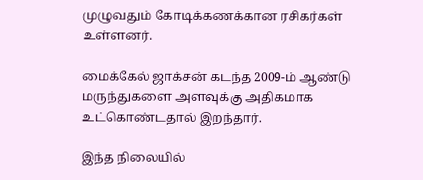முழுவதும் கோடிக்கணக்கான ரசிகர்கள் உள்ளனர்.

மைக்கேல் ஜாக்சன் கடந்த 2009-ம் ஆண்டு மருந்துகளை அளவுக்கு அதிகமாக உட்கொண்டதால் இறந்தார்.

இந்த நிலையில்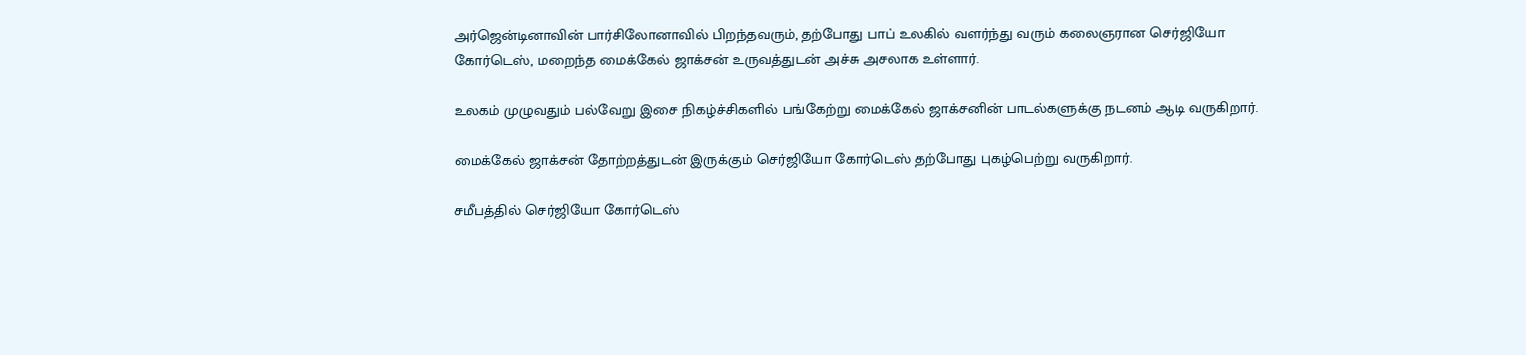அர்ஜென்டினாவின் பார்சிலோனாவில் பிறந்தவரும், தற்போது பாப் உலகில் வளர்ந்து வரும் கலைஞரான செர்ஜியோ கோர்டெஸ், மறைந்த மைக்கேல் ஜாக்சன் உருவத்துடன் அச்சு அசலாக உள்ளார்.

உலகம் முழுவதும் பல்வேறு இசை நிகழ்ச்சிகளில் பங்கேற்று மைக்கேல் ஜாக்சனின் பாடல்களுக்கு நடனம் ஆடி வருகிறார்.

மைக்கேல் ஜாக்சன் தோற்றத்துடன் இருக்கும் செர்ஜியோ கோர்டெஸ் தற்போது புகழ்பெற்று வருகிறார்.

சமீபத்தில் செர்ஜியோ கோர்டெஸ்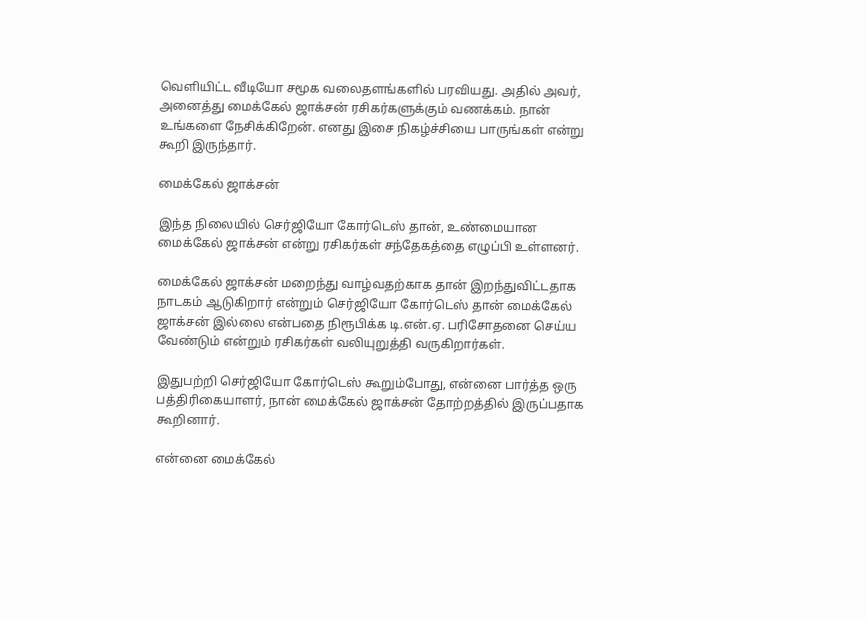வெளியிட்ட வீடியோ சமூக வலைதளங்களில் பரவியது. அதில் அவர், அனைத்து மைக்கேல் ஜாக்சன் ரசிகர்களுக்கும் வணக்கம். நான் உங்களை நேசிக்கிறேன். எனது இசை நிகழ்ச்சியை பாருங்கள் என்று கூறி இருந்தார்.

மைக்கேல் ஜாக்சன்

இந்த நிலையில் செர்ஜியோ கோர்டெஸ் தான், உண்மையான மைக்கேல் ஜாக்சன் என்று ரசிகர்கள் சந்தேகத்தை எழுப்பி உள்ளனர்.

மைக்கேல் ஜாக்சன் மறைந்து வாழ்வதற்காக தான் இறந்துவிட்டதாக நாடகம் ஆடுகிறார் என்றும் செர்ஜியோ கோர்டெஸ் தான் மைக்கேல் ஜாக்சன் இல்லை என்பதை நிரூபிக்க டி.என்.ஏ. பரிசோதனை செய்ய வேண்டும் என்றும் ரசிகர்கள் வலியுறுத்தி வருகிறார்கள்.

இதுபற்றி செர்ஜியோ கோர்டெஸ் கூறும்போது, என்னை பார்த்த ஒரு பத்திரிகையாளர், நான் மைக்கேல் ஜாக்சன் தோற்றத்தில் இருப்பதாக கூறினார்.

என்னை மைக்கேல்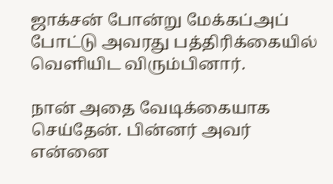ஜாக்சன் போன்று மேக்கப்அப் போட்டு அவரது பத்திரிக்கையில் வெளியிட விரும்பினார்.

நான் அதை வேடிக்கையாக செய்தேன். பின்னர் அவர் என்னை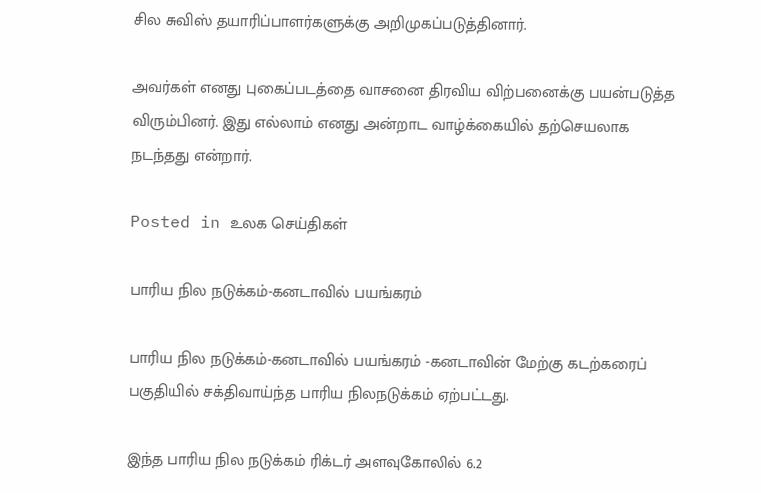சில சுவிஸ் தயாரிப்பாளர்களுக்கு அறிமுகப்படுத்தினார்.

அவர்கள் எனது புகைப்படத்தை வாசனை திரவிய விற்பனைக்கு பயன்படுத்த விரும்பினர். இது எல்லாம் எனது அன்றாட வாழ்க்கையில் தற்செயலாக நடந்தது என்றார்.

Posted in உலக செய்திகள்

பாரிய நில நடுக்கம்-கனடாவில் பயங்கரம்

பாரிய நில நடுக்கம்-கனடாவில் பயங்கரம் -கனடாவின் மேற்கு கடற்கரைப் பகுதியில் சக்திவாய்ந்த பாரிய நிலநடுக்கம் ஏற்பட்டது.

இந்த பாரிய நில நடுக்கம் ரிக்டர் அளவுகோலில் 6.2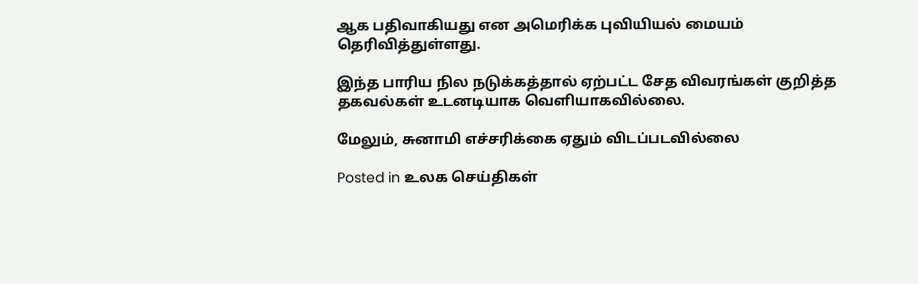ஆக பதிவாகியது என அமெரிக்க புவியியல் மையம் தெரிவித்துள்ளது.

இந்த பாரிய நில நடுக்கத்தால் ஏற்பட்ட சேத விவரங்கள் குறித்த தகவல்கள் உடனடியாக வெளியாகவில்லை.

மேலும், சுனாமி எச்சரிக்கை ஏதும் விடப்படவில்லை

Posted in உலக செய்திகள்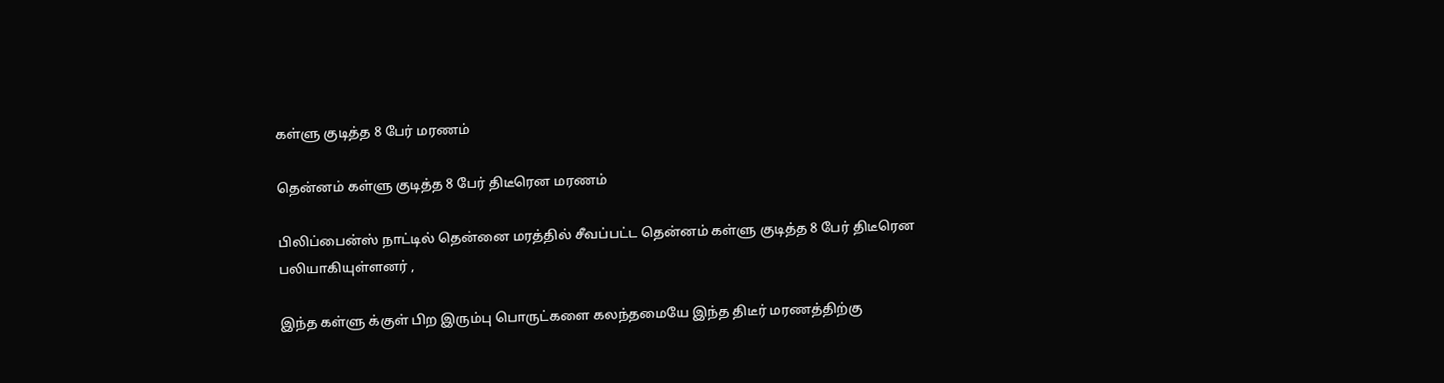கள்ளு குடித்த 8 பேர் மரணம்

தென்னம் கள்ளு குடித்த 8 பேர் திடீரென மரணம்

பிலிப்பைன்ஸ் நாட்டில் தென்னை மரத்தில் சீவப்பட்ட தென்னம் கள்ளு குடித்த 8 பேர் திடீரென பலியாகியுள்ளனர் ,

இந்த கள்ளு க்குள் பிற இரும்பு பொருட்களை கலந்தமையே இந்த திடீர் மரணத்திற்கு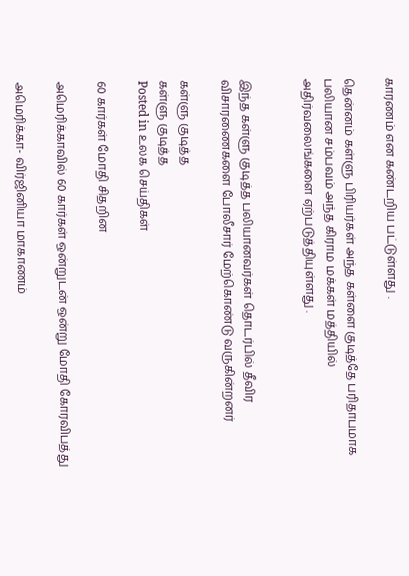காரணம் என கண்டறிய பட்டுள்ளது .

தென்னம் கள்ளு பிரியர்கள் அந்த கள்ளை குடித்தே பரிதாபமாக பலியான சம்பவம் அந்த கிராம மக்கள் மத்தியில் அதிர்வலைங்களை ஏற்படுத்தியுள்ளது .


இந்த கள்ளு குடித்த பலியானவர்கள் தொடர்பில் தீவிர விசாரணைகளை போலீசார் மேற்கொண்டு வருகின்றனர்

கள்ளு குடித்த
கள்ளு குடித்த
Posted in உலக செய்திகள்

60 கார்கள் மோதி சிதறின

அமெரிக்காவில் 60 கார்கள் ஒன்றுடன் ஒன்று மோதி கோரவிபத்து

அமெரிக்கா- விர்ஜினியா மாகாணம்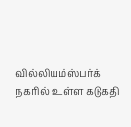வில்லியம்ஸ்பர்க் நகரில் உள்ள கடுகதி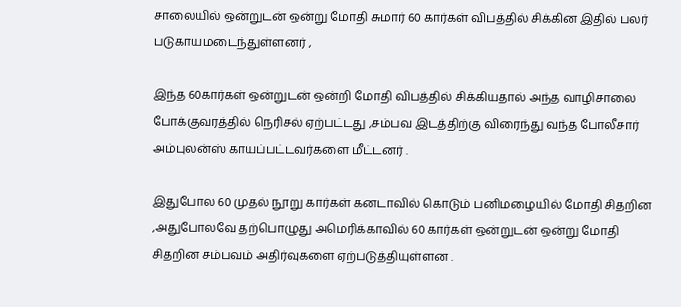சாலையில் ஒன்றுடன் ஒன்று மோதி சுமார் 60 கார்கள் விபத்தில் சிக்கின இதில் பலர் படுகாயமடைந்துள்ளனர் ,

இந்த 60கார்கள் ஒன்றுடன் ஒன்றி மோதி விபத்தில் சிக்கியதால் அந்த வாழிசாலை போக்குவரத்தில் நெரிசல் ஏற்பட்டது ,சம்பவ இடத்திற்கு விரைந்து வந்த போலீசார் அம்புலன்ஸ் காயப்பட்டவர்களை மீட்டனர் .

இதுபோல 60 முதல் நூறு கார்கள் கனடாவில் கொடும் பனிமழையில் மோதி சிதறின ,அதுபோலவே தற்பொழுது அமெரிக்காவில் 60 கார்கள் ஒன்றுடன் ஒன்று மோதி சிதறின சம்பவம் அதிர்வுகளை ஏற்படுத்தியுள்ளன .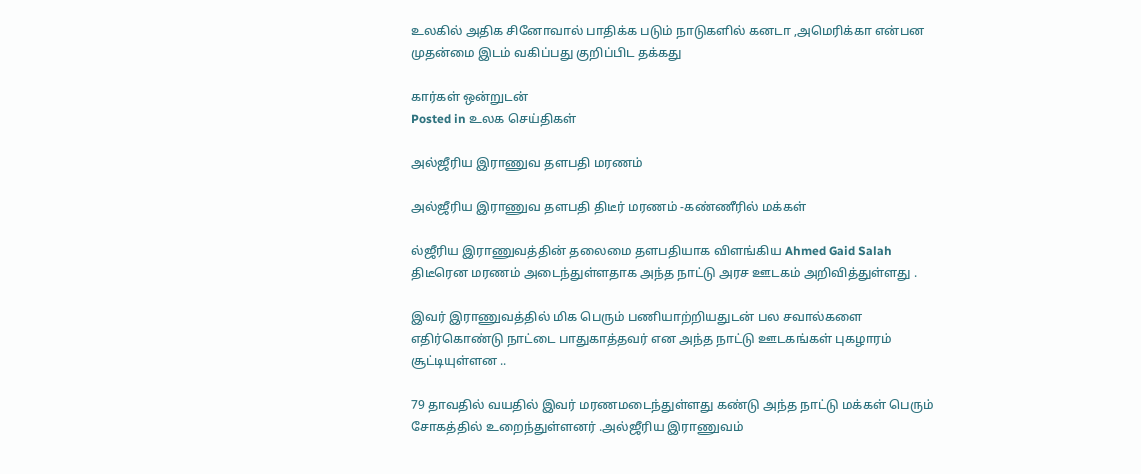உலகில் அதிக சினோவால் பாதிக்க படும் நாடுகளில் கனடா ,அமெரிக்கா என்பன முதன்மை இடம் வகிப்பது குறிப்பிட தக்கது

கார்கள் ஒன்றுடன்
Posted in உலக செய்திகள்

அல்ஜீரிய இராணுவ தளபதி மரணம்

அல்ஜீரிய இராணுவ தளபதி திடீர் மரணம் -கண்ணீரில் மக்கள்

ல்ஜீரிய இராணுவத்தின் தலைமை தளபதியாக விளங்கிய Ahmed Gaid Salah திடீரென மரணம் அடைந்துள்ளதாக அந்த நாட்டு அரச ஊடகம் அறிவித்துள்ளது .

இவர் இராணுவத்தில் மிக பெரும் பணியாற்றியதுடன் பல சவால்களை எதிர்கொண்டு நாட்டை பாதுகாத்தவர் என அந்த நாட்டு ஊடகங்கள் புகழாரம் சூட்டியுள்ளன ..

79 தாவதில் வயதில் இவர் மரணமடைந்துள்ளது கண்டு அந்த நாட்டு மக்கள் பெரும் சோகத்தில் உறைந்துள்ளனர் .அல்ஜீரிய இராணுவம்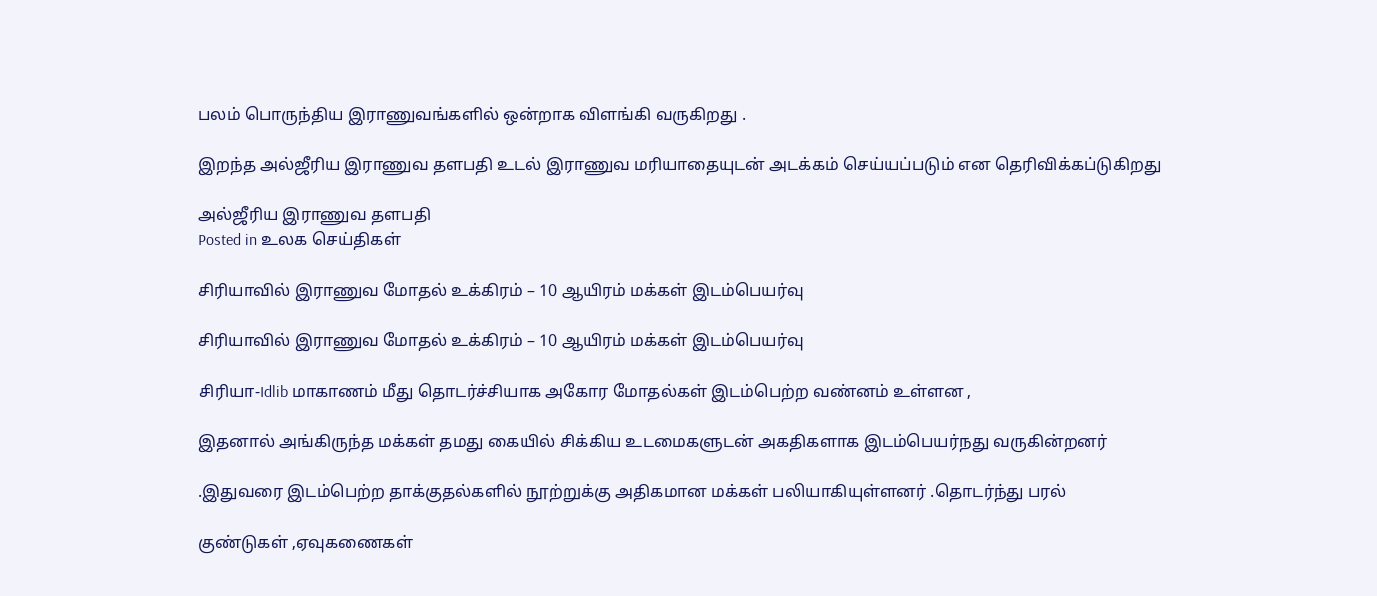பலம் பொருந்திய இராணுவங்களில் ஒன்றாக விளங்கி வருகிறது .

இறந்த அல்ஜீரிய இராணுவ தளபதி உடல் இராணுவ மரியாதையுடன் அடக்கம் செய்யப்படும் என தெரிவிக்கப்டுகிறது

அல்ஜீரிய இராணுவ தளபதி
Posted in உலக செய்திகள்

சிரியாவில் இராணுவ மோதல் உக்கிரம் – 10 ஆயிரம் மக்கள் இடம்பெயர்வு

சிரியாவில் இராணுவ மோதல் உக்கிரம் – 10 ஆயிரம் மக்கள் இடம்பெயர்வு

சிரியா-Idlib மாகாணம் மீது தொடர்ச்சியாக அகோர மோதல்கள் இடம்பெற்ற வண்னம் உள்ளன ,

இதனால் அங்கிருந்த மக்கள் தமது கையில் சிக்கிய உடமைகளுடன் அகதிகளாக இடம்பெயர்நது வருகின்றனர்

.இதுவரை இடம்பெற்ற தாக்குதல்களில் நூற்றுக்கு அதிகமான மக்கள் பலியாகியுள்ளனர் .தொடர்ந்து பரல்

குண்டுகள் ,ஏவுகணைகள்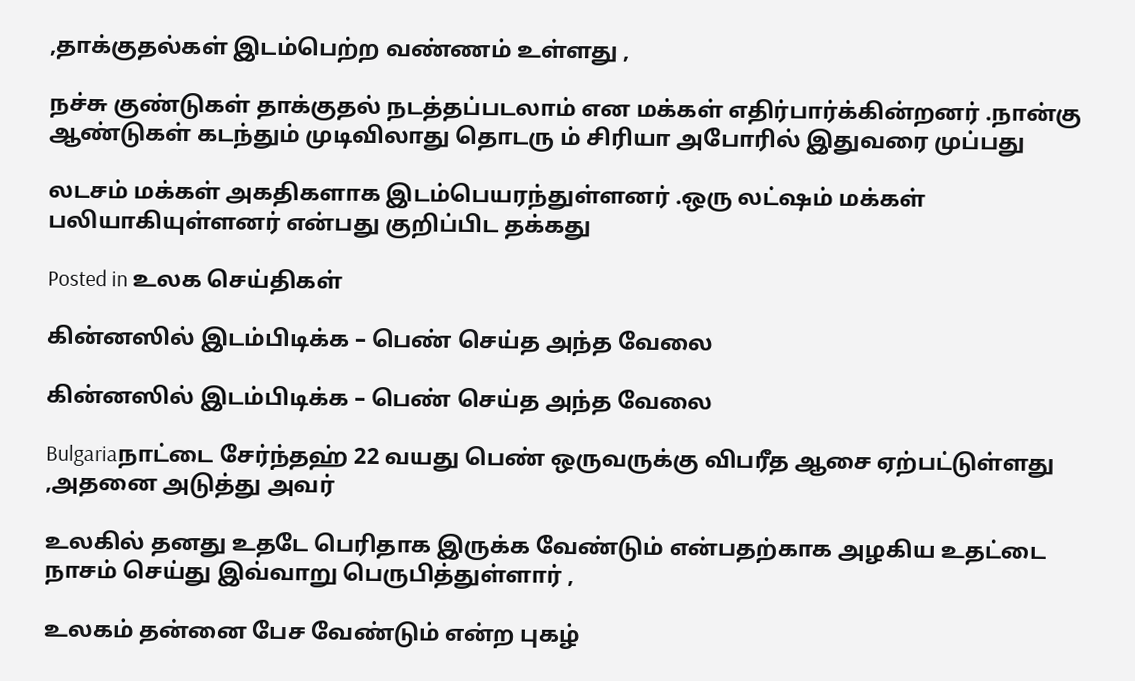,தாக்குதல்கள் இடம்பெற்ற வண்ணம் உள்ளது ,

நச்சு குண்டுகள் தாக்குதல் நடத்தப்படலாம் என மக்கள் எதிர்பார்க்கின்றனர் .நான்கு ஆண்டுகள் கடந்தும் முடிவிலாது தொடரு ம் சிரியா அபோரில் இதுவரை முப்பது

லடசம் மக்கள் அகதிகளாக இடம்பெயரந்துள்ளனர் .ஒரு லட்ஷம் மக்கள் பலியாகியுள்ளனர் என்பது குறிப்பிட தக்கது

Posted in உலக செய்திகள்

கின்னஸில் இடம்பிடிக்க – பெண் செய்த அந்த வேலை

கின்னஸில் இடம்பிடிக்க – பெண் செய்த அந்த வேலை

Bulgariaநாட்டை சேர்ந்தஹ் 22 வயது பெண் ஒருவருக்கு விபரீத ஆசை ஏற்பட்டுள்ளது ,அதனை அடுத்து அவர்

உலகில் தனது உதடே பெரிதாக இருக்க வேண்டும் என்பதற்காக அழகிய உதட்டை நாசம் செய்து இவ்வாறு பெருபித்துள்ளார் ,

உலகம் தன்னை பேச வேண்டும் என்ற புகழ்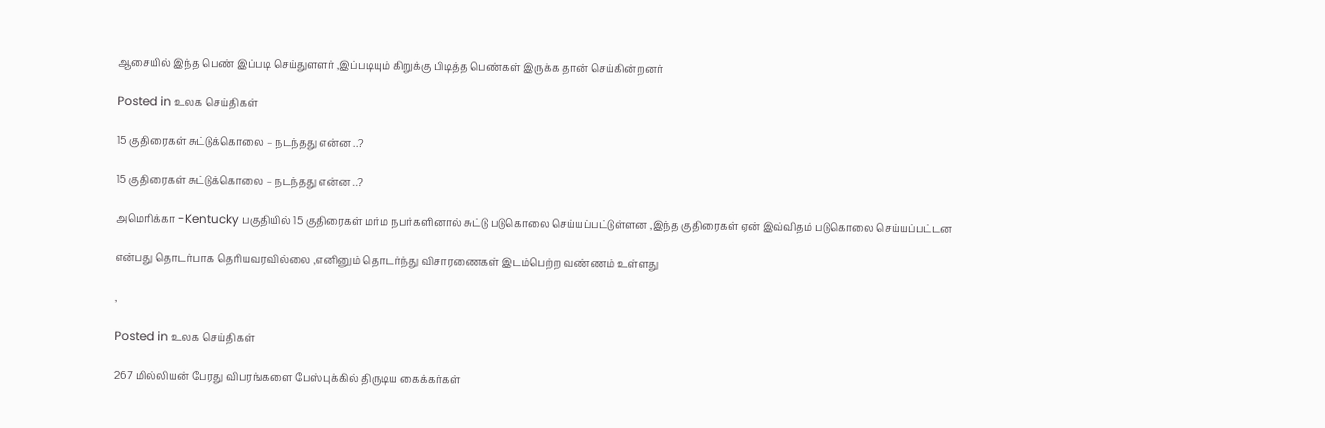ஆசையில் இந்த பெண் இப்படி செய்துளளர் ,இப்படியும் கிறுக்கு பிடித்த பெண்கள் இருக்க தான் செய்கின்றனர்

Posted in உலக செய்திகள்

15 குதிரைகள் சுட்டுக்கொலை – நடந்தது என்ன ..?

15 குதிரைகள் சுட்டுக்கொலை – நடந்தது என்ன ..?

அமெரிக்கா -Kentucky பகுதியில் 15 குதிரைகள் மர்ம நபர்களினால் சுட்டு படுகொலை செய்யப்பட்டுள்ளன ,இந்த குதிரைகள் ஏன் இவ்விதம் படுகொலை செய்யப்பட்டன

என்பது தொடர்பாக தெரியவரவில்லை ,எனினும் தொடர்ந்து விசாரணைகள் இடம்பெற்ற வண்ணம் உள்ளது

,

Posted in உலக செய்திகள்

267 மில்லியன் பேரது விபரங்களை பேஸ்புக்கில் திருடிய கைக்கர்கள்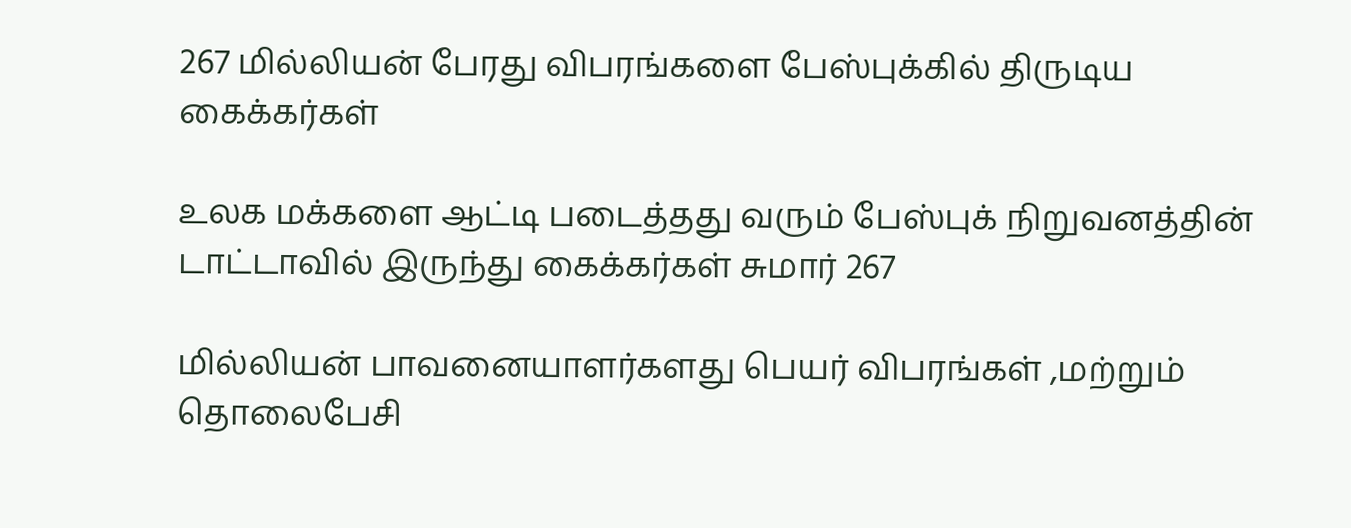267 மில்லியன் பேரது விபரங்களை பேஸ்புக்கில் திருடிய கைக்கர்கள்

உலக மக்களை ஆட்டி படைத்தது வரும் பேஸ்புக் நிறுவனத்தின் டாட்டாவில் இருந்து கைக்கர்கள் சுமார் 267

மில்லியன் பாவனையாளர்களது பெயர் விபரங்கள் ,மற்றும் தொலைபேசி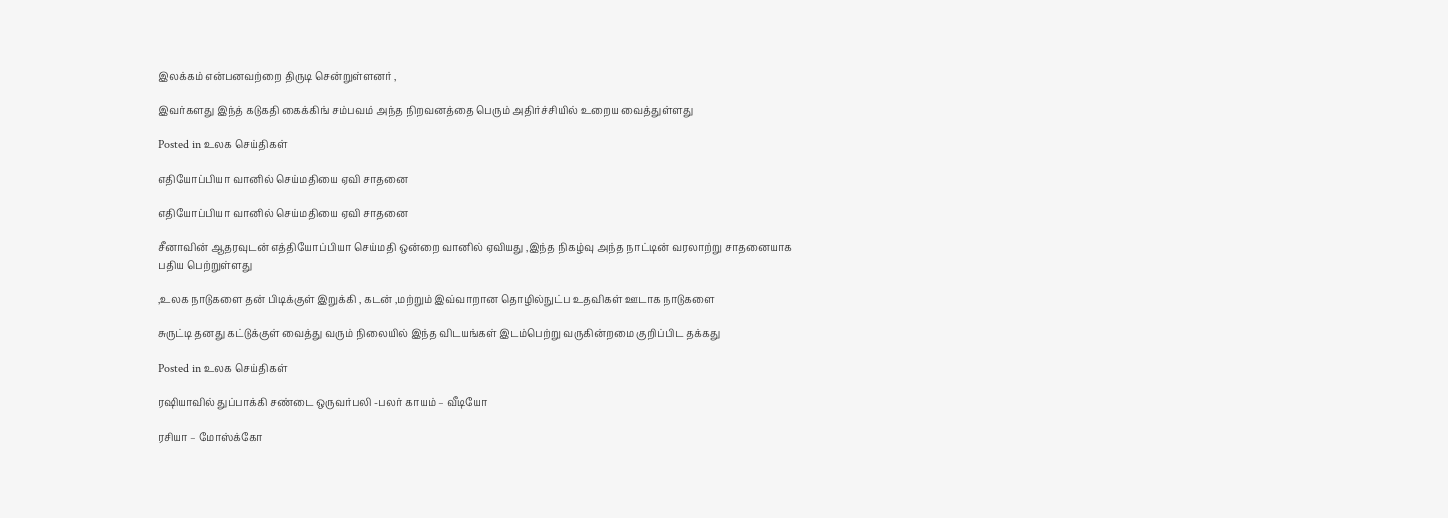இலக்கம் என்பனவற்றை திருடி சென்றுள்ளனர் ,

இவர்களது இந்த் கடுகதி கைக்கிங் சம்பவம் அந்த நிறவனத்தை பெரும் அதிர்ச்சியில் உறைய வைத்துள்ளது

Posted in உலக செய்திகள்

எதியோப்பியா வானில் செய்மதியை ஏவி சாதனை

எதியோப்பியா வானில் செய்மதியை ஏவி சாதனை

சீனாவின் ஆதரவுடன் எத்தியோப்பியா செய்மதி ஒன்றை வானில் ஏவியது ,இந்த நிகழ்வு அந்த நாட்டின் வரலாற்று சாதனையாக பதிய பெற்றுள்ளது

,உலக நாடுகளை தன் பிடிக்குள் இறுக்கி , கடன் ,மற்றும் இவ்வாறான தொழில்நுட்ப உதவிகள் ஊடாக நாடுகளை

சுருட்டி தனது கட்டுக்குள் வைத்து வரும் நிலையில் இந்த விடயங்கள் இடம்பெற்று வருகின்றமை குறிப்பிட தக்கது

Posted in உலக செய்திகள்

ரஷியாவில் துப்பாக்கி சண்டை ஒருவர்பலி -பலர் காயம் – வீடியோ

ரசியா – மோஸ்க்கோ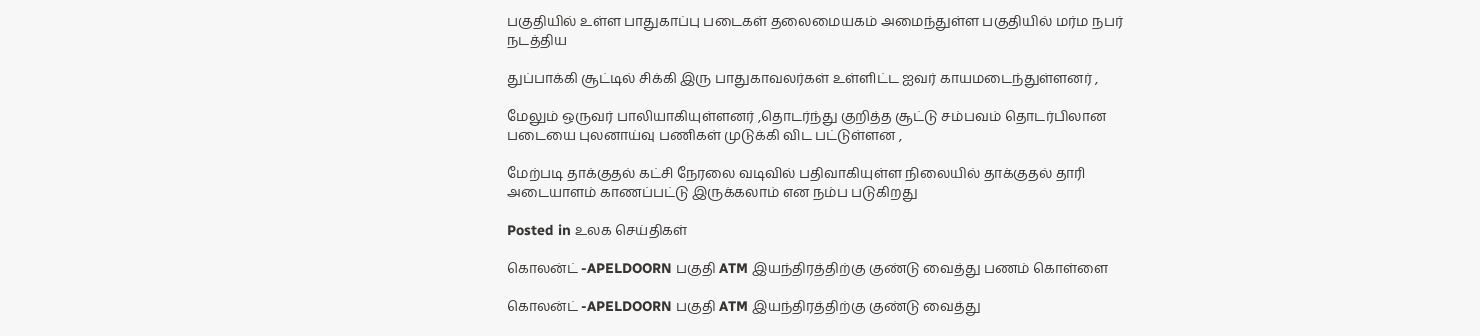பகுதியில் உள்ள பாதுகாப்பு படைகள் தலைமையகம் அமைந்துள்ள பகுதியில் மர்ம நபர் நடத்திய

துப்பாக்கி சூட்டில் சிக்கி இரு பாதுகாவலர்கள் உள்ளிட்ட ஐவர் காயமடைந்துள்ளனர் ,

மேலும் ஒருவர் பாலியாகியுள்ளனர் ,தொடர்ந்து குறித்த சூட்டு சம்பவம் தொடர்பிலான படையை புலனாய்வு பணிகள் முடுக்கி விட பட்டுள்ளன ,

மேற்படி தாக்குதல் கட்சி நேரலை வடிவில் பதிவாகியுள்ள நிலையில் தாக்குதல் தாரி அடையாளம் காணப்பட்டு இருக்கலாம் என நம்ப படுகிறது

Posted in உலக செய்திகள்

கொலன்ட் -APELDOORN பகுதி ATM இயந்திரத்திற்கு குண்டு வைத்து பணம் கொள்ளை

கொலன்ட் -APELDOORN பகுதி ATM இயந்திரத்திற்கு குண்டு வைத்து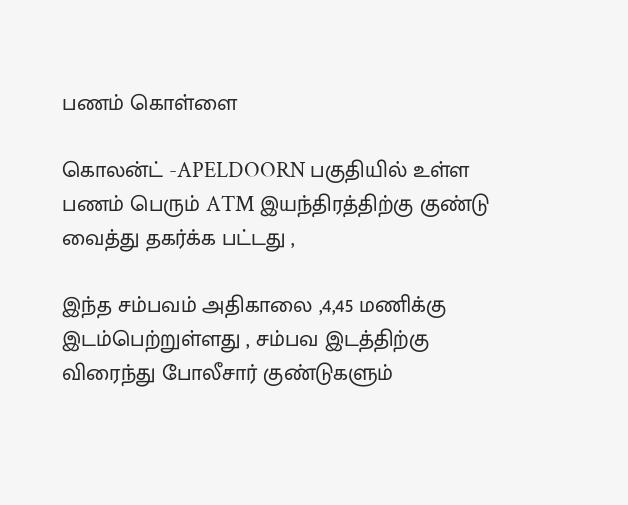பணம் கொள்ளை

கொலன்ட் -APELDOORN பகுதியில் உள்ள பணம் பெரும் ATM இயந்திரத்திற்கு குண்டு வைத்து தகர்க்க பட்டது ,

இந்த சம்பவம் அதிகாலை ,4,45 மணிக்கு இடம்பெற்றுள்ளது , சம்பவ இடத்திற்கு விரைந்து போலீசார் குண்டுகளும்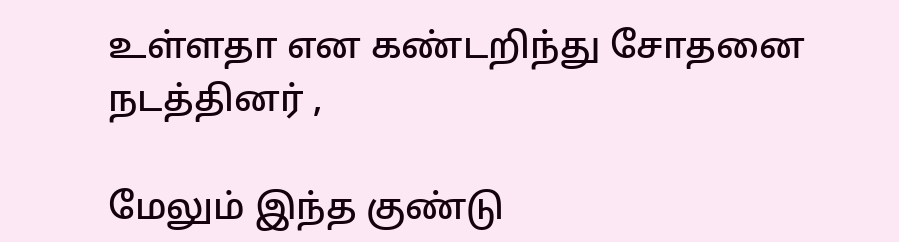உள்ளதா என கண்டறிந்து சோதனை நடத்தினர் ,

மேலும் இந்த குண்டு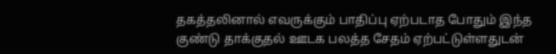தகத்தலினால் எவருக்கும் பாதிப்பு ஏற்படாத போதும் இந்த குண்டு தாக்குதல் ஊடக பலத்த சேதம் ஏற்பட்டுள்ளதுடன்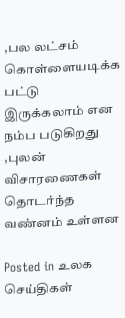,பல லட்சம் கொள்ளையடிக்க பட்டு இருக்கலாம் என நம்ப படுகிறது ,புலன் விசாரணைகள் தொடர்ந்த வண்னம் உள்ளன

Posted in உலக செய்திகள்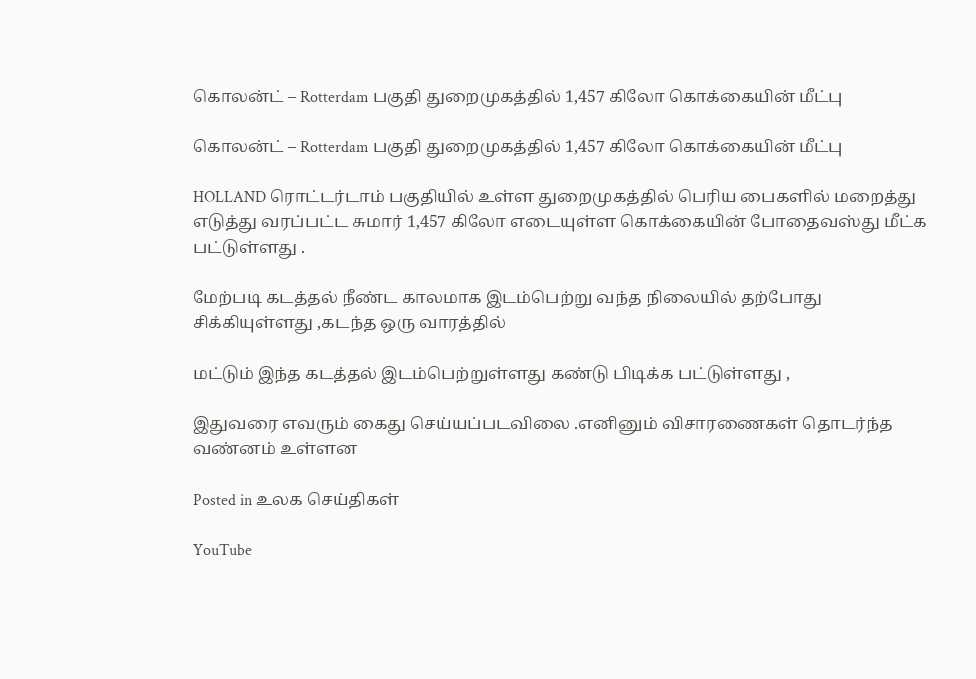கொலன்ட் – Rotterdam பகுதி துறைமுகத்தில் 1,457 கிலோ கொக்கையின் மீட்பு

கொலன்ட் – Rotterdam பகுதி துறைமுகத்தில் 1,457 கிலோ கொக்கையின் மீட்பு

HOLLAND ரொட்டர்டாம் பகுதியில் உள்ள துறைமுகத்தில் பெரிய பைகளில் மறைத்து எடுத்து வரப்பட்ட சுமார் 1,457 கிலோ எடையுள்ள கொக்கையின் போதைவஸ்து மீட்க பட்டுள்ளது .

மேற்படி கடத்தல் நீண்ட காலமாக இடம்பெற்று வந்த நிலையில் தற்போது சிக்கியுள்ளது ,கடந்த ஒரு வாரத்தில்

மட்டும் இந்த கடத்தல் இடம்பெற்றுள்ளது கண்டு பிடிக்க பட்டுள்ளது ,

இதுவரை எவரும் கைது செய்யப்படவிலை .எனினும் விசாரணைகள் தொடர்ந்த வண்னம் உள்ளன

Posted in உலக செய்திகள்

YouTube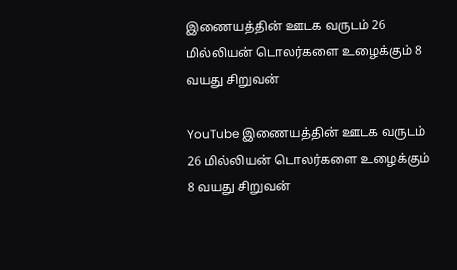இணையத்தின் ஊடக வருடம் 26 மில்லியன் டொலர்களை உழைக்கும் 8 வயது சிறுவன்

YouTube இணையத்தின் ஊடக வருடம் 26 மில்லியன் டொலர்களை உழைக்கும் 8 வயது சிறுவன்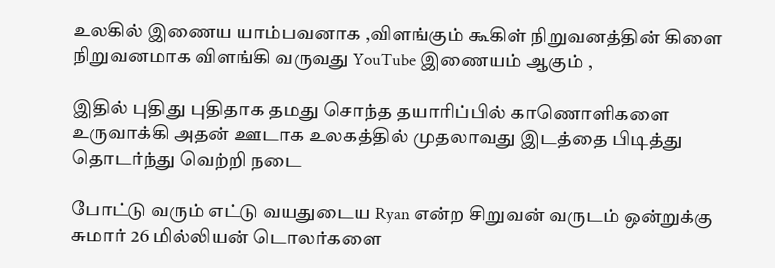உலகில் இணைய யாம்பவனாக ,விளங்கும் கூகிள் நிறுவனத்தின் கிளை நிறுவனமாக விளங்கி வருவது YouTube இணையம் ஆகும் ,

இதில் புதிது புதிதாக தமது சொந்த தயாரிப்பில் காணொளிகளை உருவாக்கி அதன் ஊடாக உலகத்தில் முதலாவது இடத்தை பிடித்து தொடர்ந்து வெற்றி நடை

போட்டு வரும் எட்டு வயதுடைய Ryan என்ற சிறுவன் வருடம் ஒன்றுக்கு சுமார் 26 மில்லியன் டொலர்களை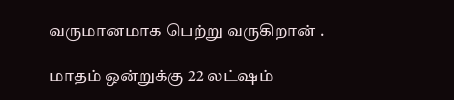வருமானமாக பெற்று வருகிறான் .

மாதம் ஒன்றுக்கு 22 லட்ஷம்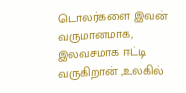டொலர்களை இவன் வருமானமாக, இலவசமாக ஈட்டி வருகிறான் ,உலகில்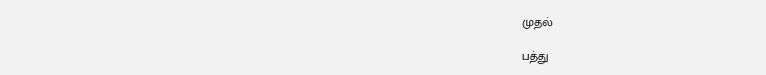முதல்

பத்து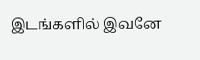இடங்களில் இவனே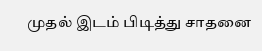முதல் இடம் பிடித்து சாதனை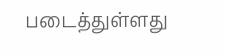படைத்துள்ளது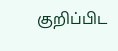குறிப்பிட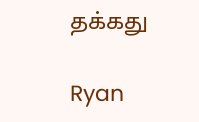தக்கது

Ryan